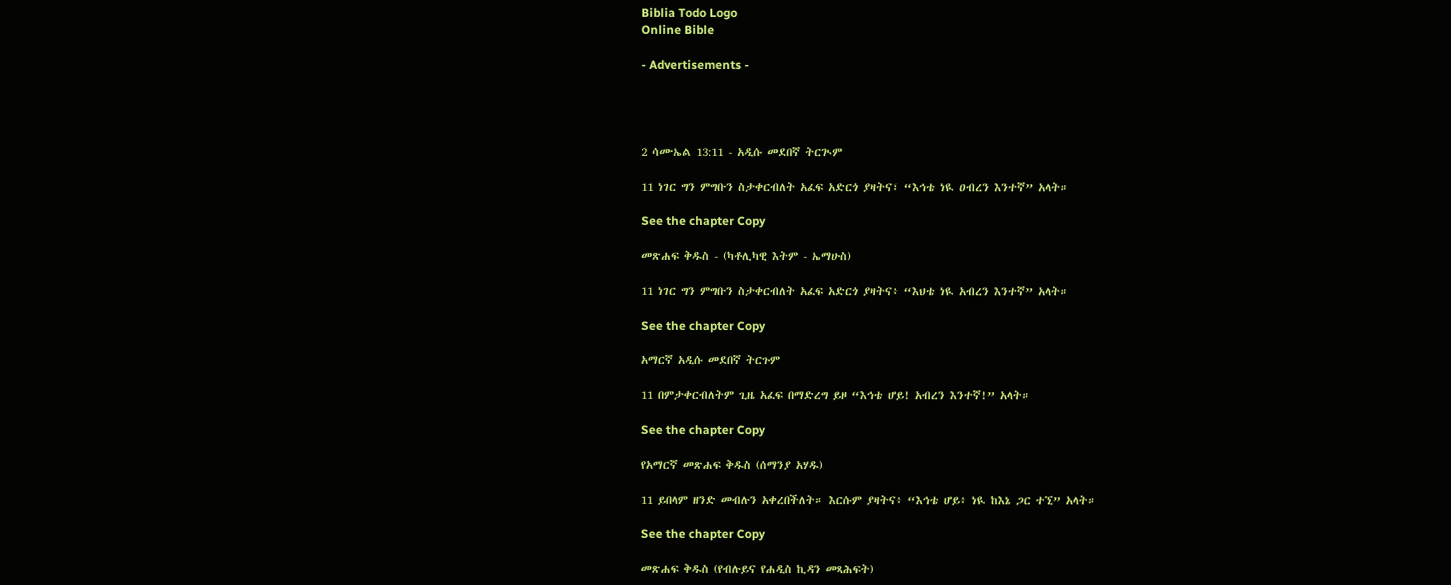Biblia Todo Logo
Online Bible

- Advertisements -




2 ሳሙኤል 13:11 - አዲሱ መደበኛ ትርጒም

11 ነገር ግን ምግቡን ስታቀርብለት አፈፍ አድርጎ ያዛትና፣ “እኅቴ ነዪ ዐብረን እንተኛ” አላት።

See the chapter Copy

መጽሐፍ ቅዱስ - (ካቶሊካዊ እትም - ኤማሁስ)

11 ነገር ግን ምግቡን ስታቀርብለት አፈፍ አድርጎ ያዛትና፥ “እህቴ ነዪ አብረን እንተኛ” አላት።

See the chapter Copy

አማርኛ አዲሱ መደበኛ ትርጉም

11 በምታቀርብለትም ጊዜ አፈፍ በማድረግ ይዞ “እኅቴ ሆይ! አብረን እንተኛ!” አላት።

See the chapter Copy

የአማርኛ መጽሐፍ ቅዱስ (ሰማንያ አሃዱ)

11 ይበላም ዘንድ መብሉን አቀረበችለት። እርሱም ያዛትና፥ “እኅቴ ሆይ፥ ነዪ ከእኔ ጋር ተኚ” አላት።

See the chapter Copy

መጽሐፍ ቅዱስ (የብሉይና የሐዲስ ኪዳን መጻሕፍት)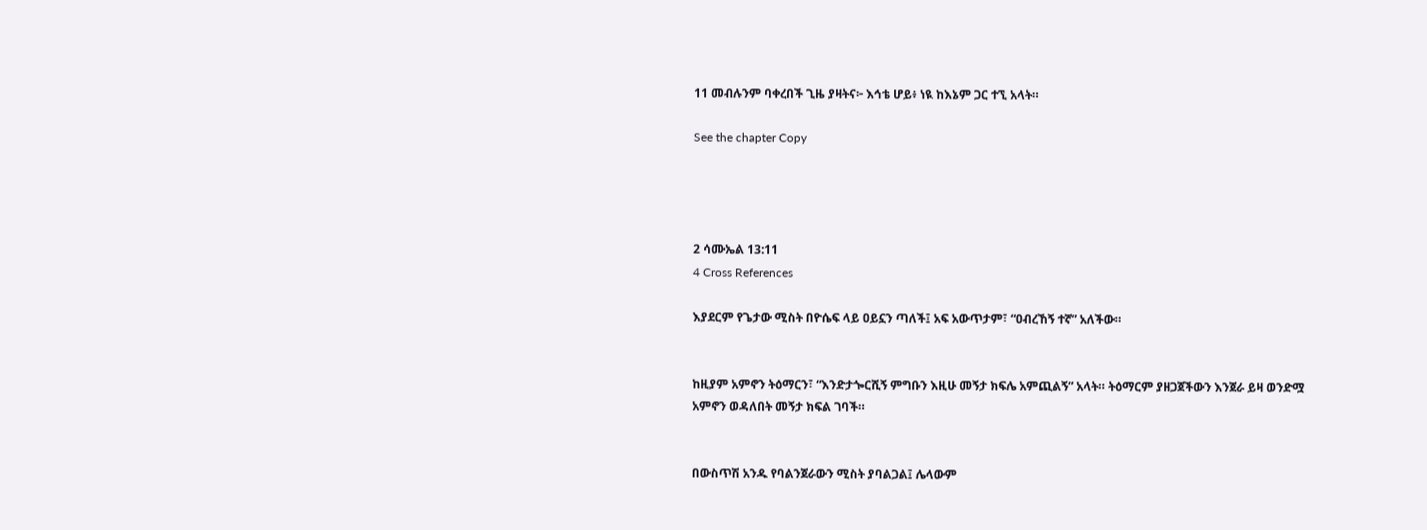11 መብሉንም ባቀረበች ጊዜ ያዛትና፦ እኅቴ ሆይ፥ ነዪ ከእኔም ጋር ተኚ አላት።

See the chapter Copy




2 ሳሙኤል 13:11
4 Cross References

እያደርም የጌታው ሚስት በዮሴፍ ላይ ዐይኗን ጣለች፤ አፍ አውጥታም፣ “ዐብረኸኝ ተኛ” አለችው።


ከዚያም አምኖን ትዕማርን፣ “እንድታጐርሺኝ ምግቡን እዚሁ መኝታ ክፍሌ አምጪልኝ” አላት። ትዕማርም ያዘጋጀችውን እንጀራ ይዛ ወንድሟ አምኖን ወዳለበት መኝታ ክፍል ገባች።


በውስጥሽ አንዱ የባልንጀራውን ሚስት ያባልጋል፤ ሌላውም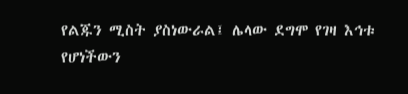የልጁን ሚስት ያስነውራል፤ ሌላው ደግሞ የገዛ እኅቱ የሆነችውን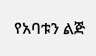የአባቱን ልጅ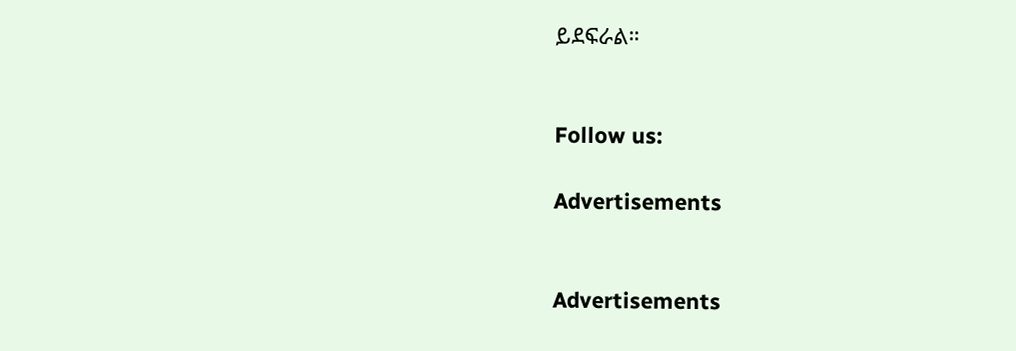ይደፍራል።


Follow us:

Advertisements


Advertisements